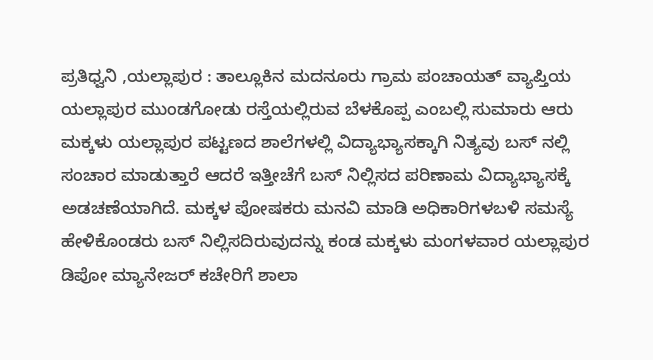ಪ್ರತಿಧ್ವನಿ ,ಯಲ್ಲಾಪುರ : ತಾಲ್ಲೂಕಿನ ಮದನೂರು ಗ್ರಾಮ ಪಂಚಾಯತ್ ವ್ಯಾಪ್ತಿಯ ಯಲ್ಲಾಪುರ ಮುಂಡಗೋಡು ರಸ್ತೆಯಲ್ಲಿರುವ ಬೆಳಕೊಪ್ಪ ಎಂಬಲ್ಲಿ ಸುಮಾರು ಆರು ಮಕ್ಕಳು ಯಲ್ಲಾಪುರ ಪಟ್ಟಣದ ಶಾಲೆಗಳಲ್ಲಿ ವಿದ್ಯಾಭ್ಯಾಸಕ್ಕಾಗಿ ನಿತ್ಯವು ಬಸ್ ನಲ್ಲಿ ಸಂಚಾರ ಮಾಡುತ್ತಾರೆ ಆದರೆ ಇತ್ತೀಚೆಗೆ ಬಸ್ ನಿಲ್ಲಿಸದ ಪರಿಣಾಮ ವಿದ್ಯಾಭ್ಯಾಸಕ್ಕೆ ಅಡಚಣೆಯಾಗಿದೆ. ಮಕ್ಕಳ ಪೋಷಕರು ಮನವಿ ಮಾಡಿ ಅಧಿಕಾರಿಗಳಬಳಿ ಸಮಸ್ಯೆ ಹೇಳಿಕೊಂಡರು ಬಸ್ ನಿಲ್ಲಿಸದಿರುವುದನ್ನು ಕಂಡ ಮಕ್ಕಳು ಮಂಗಳವಾರ ಯಲ್ಲಾಪುರ ಡಿಪೋ ಮ್ಯಾನೇಜರ್ ಕಚೇರಿಗೆ ಶಾಲಾ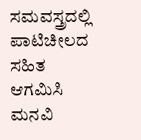ಸಮವಸ್ತ್ರದಲ್ಲಿ ಪಾಟಿಚೀಲದ ಸಹಿತ ಆಗಮಿಸಿ ಮನವಿ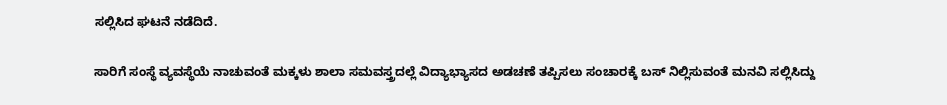ಸಲ್ಲಿಸಿದ ಘಟನೆ ನಡೆದಿದೆ.

ಸಾರಿಗೆ ಸಂಸ್ಥೆ ವ್ಯವಸ್ಥೆಯೆ ನಾಚುವಂತೆ ಮಕ್ಕಳು ಶಾಲಾ ಸಮವಸ್ತ್ರದಲ್ಲೆ ವಿದ್ಯಾಭ್ಯಾಸದ ಅಡಚಣೆ ತಪ್ಪಿಸಲು ಸಂಚಾರಕ್ಕೆ ಬಸ್ ನಿಲ್ಲಿಸುವಂತೆ ಮನವಿ ಸಲ್ಲಿಸಿದ್ದು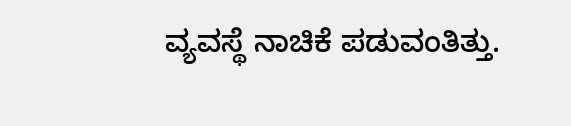ವ್ಯವಸ್ಥೆ ನಾಚಿಕೆ ಪಡುವಂತಿತ್ತು.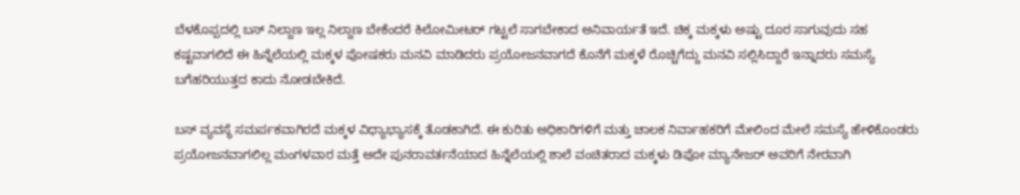ಬೆಳಕೊಪ್ಪದಲ್ಲಿ ಬಸ್ ನಿಲ್ದಾಣ ಇಲ್ಲ ನಿಲ್ದಾಣ ಬೇಕೆಂದರೆ ಕಿಲೋಮೀಟರ್ ಗಟ್ಟಲೆ ಸಾಗಬೇಕಾದ ಅನಿವಾರ್ಯತೆ ಇದೆ. ಚಿಕ್ಕ ಮಕ್ಕಳು ಅಷ್ಟು ದೂರ ಸಾಗುವುದು ಸಹ ಕಷ್ಟವಾಗಲಿದೆ ಈ ಹಿನ್ನೆಲೆಯಲ್ಲಿ ಮಕ್ಕಳ ಪೋಷಕರು ಮನವಿ ಮಾಡಿದರು ಪ್ರಯೋಜನವಾಗದೆ ಕೊನೆಗೆ ಮಕ್ಕಳೆ ರೊಚ್ಚಿಗೆದ್ದು ಮನವಿ ಸಲ್ಲಿಸಿದ್ದಾರೆ ಇನ್ನಾದರು ಸಮಸ್ಯೆ ಬಗೆಹರಿಯುತ್ತದ ಕಾದು ನೋಡಬೇಕಿದೆ.

ಬಸ್ ವ್ಯವಸ್ಥೆ ಸಮರ್ಪಕವಾಗಿರದೆ ಮಕ್ಕಳ ವಿಧ್ಯಾಭ್ಯಾಸಕ್ಕೆ ತೊಡಕಾಗಿದೆ. ಈ ಕುರಿತು ಅಧಿಕಾರಿಗಳಿಗೆ ಮತ್ತು ಚಾಲಕ ನಿರ್ವಾಹಕರಿಗೆ ಮೇಲಿಂದ ಮೇಲೆ ಸಮಸ್ಯೆ ಹೇಳಿಕೊಂಡರು ಪ್ರಯೋಜನವಾಗಲಿಲ್ಲ ಮಂಗಳವಾರ ಮತ್ತೆ ಅದೇ ಪುನರಾವರ್ತನೆಯಾದ ಹಿನ್ನೆಲೆಯಲ್ಲಿ ಶಾಲೆ ವಂಚಿತರಾದ ಮಕ್ಕಳು ಡಿಪೋ ಮ್ಯಾನೇಜರ್ ಅವರಿಗೆ ನೇರವಾಗಿ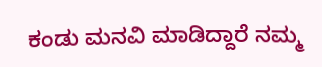ಕಂಡು ಮನವಿ ಮಾಡಿದ್ದಾರೆ ನಮ್ಮ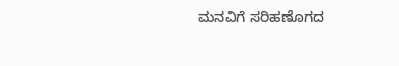ಮನವಿಗೆ ಸರಿಹಣೊಗದ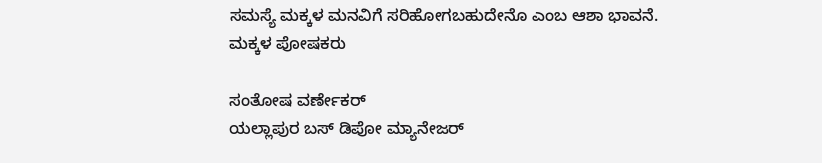ಸಮಸ್ಯೆ ಮಕ್ಕಳ ಮನವಿಗೆ ಸರಿಹೋಗಬಹುದೇನೊ ಎಂಬ ಆಶಾ ಭಾವನೆ.
ಮಕ್ಕಳ ಪೋಷಕರು

ಸಂತೋಷ ವರ್ಣೇಕರ್
ಯಲ್ಲಾಪುರ ಬಸ್ ಡಿಪೋ ಮ್ಯಾನೇಜರ್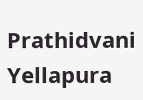Prathidvani Yellapura